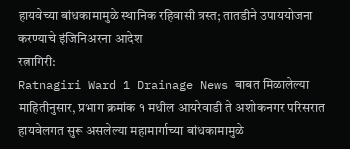हायवेच्या बांधकामामुळे स्थानिक रहिवासी त्रस्त; तातडीने उपाययोजना करण्याचे इंजिनिअरना आदेश
रत्नागिरी:
Ratnagiri Ward 1 Drainage News बाबत मिळालेल्या माहितीनुसार, प्रभाग क्रमांक १ मधील आयरेवाडी ते अशोकनगर परिसरात हायवेलगत सुरू असलेल्या महामार्गाच्या बांधकामामुळे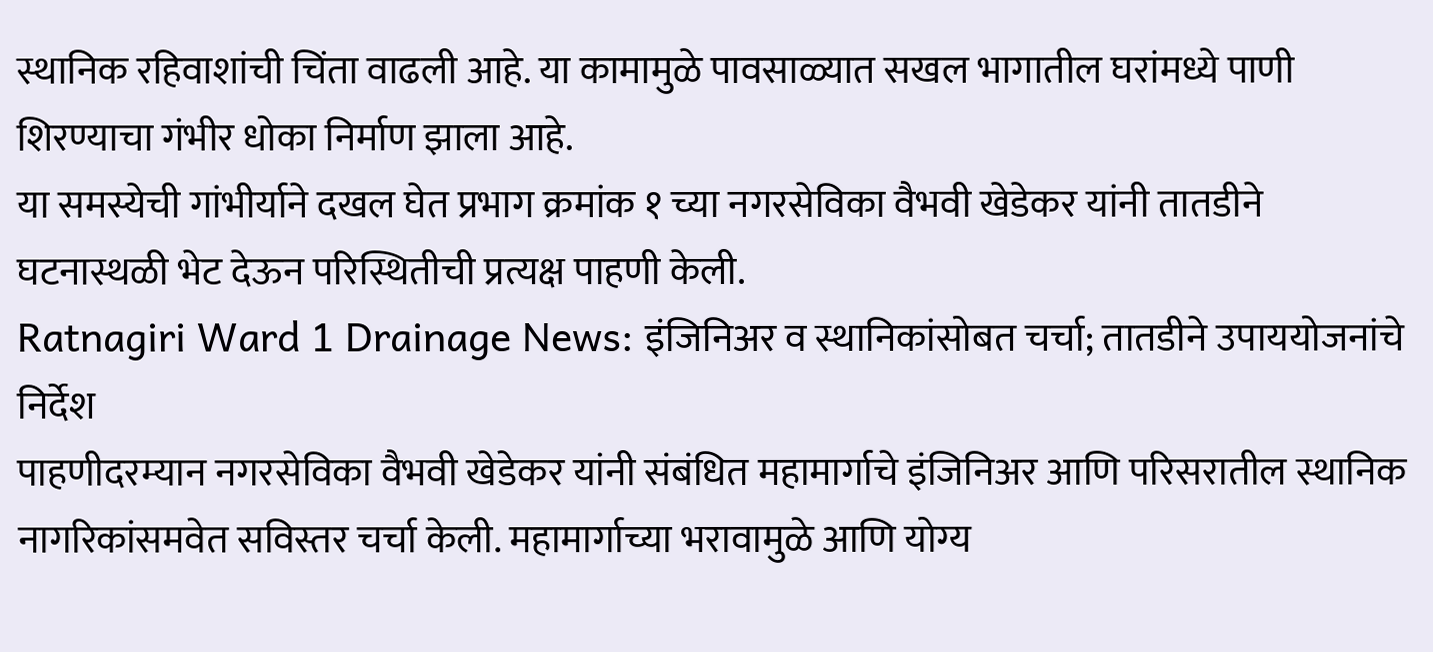स्थानिक रहिवाशांची चिंता वाढली आहे. या कामामुळे पावसाळ्यात सखल भागातील घरांमध्ये पाणी शिरण्याचा गंभीर धोका निर्माण झाला आहे.
या समस्येची गांभीर्याने दखल घेत प्रभाग क्रमांक १ च्या नगरसेविका वैभवी खेडेकर यांनी तातडीने घटनास्थळी भेट देऊन परिस्थितीची प्रत्यक्ष पाहणी केली.
Ratnagiri Ward 1 Drainage News: इंजिनिअर व स्थानिकांसोबत चर्चा; तातडीने उपाययोजनांचे निर्देश
पाहणीदरम्यान नगरसेविका वैभवी खेडेकर यांनी संबंधित महामार्गाचे इंजिनिअर आणि परिसरातील स्थानिक नागरिकांसमवेत सविस्तर चर्चा केली. महामार्गाच्या भरावामुळे आणि योग्य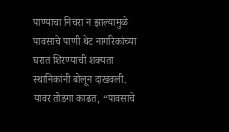पाण्याचा निचरा न झाल्यामुळे पावसाचे पाणी थेट नागरिकांच्या घरात शिरण्याची शक्यता स्थानिकांनी बोलून दाखवली.
यावर तोडगा काढत, “पावसाचे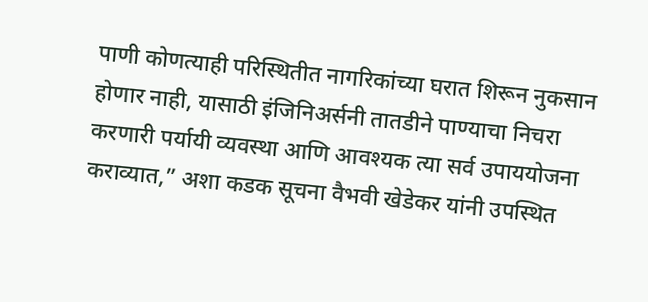पाणी कोणत्याही परिस्थितीत नागरिकांच्या घरात शिरून नुकसान होणार नाही, यासाठी इंजिनिअर्सनी तातडीने पाण्याचा निचरा करणारी पर्यायी व्यवस्था आणि आवश्यक त्या सर्व उपाययोजना कराव्यात,” अशा कडक सूचना वैभवी खेडेकर यांनी उपस्थित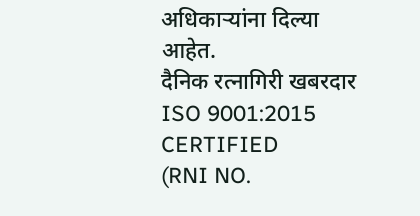अधिकाऱ्यांना दिल्या आहेत.
दैनिक रत्नागिरी खबरदार
ISO 9001:2015 CERTIFIED
(RNI NO.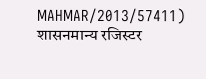MAHMAR/2013/57411)
शासनमान्य रजिस्टर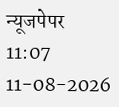न्यूजपेपर
11:07 11-08-2026